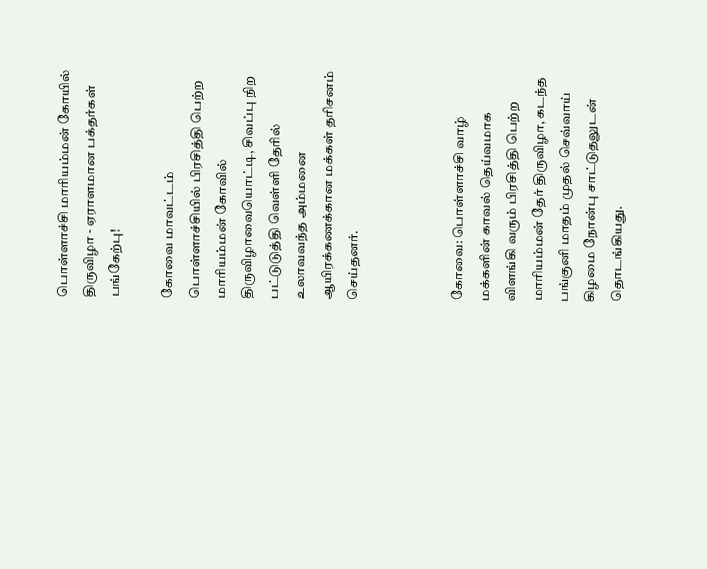பொள்ளாச்சி மாரியம்மன் கோயில் திருவிழா - ஏராளமான பக்தர்கள் பங்கேற்பு!

கோவை மாவட்டம் பொள்ளாச்சியில் பிரசித்தி பெற்ற மாரியம்மன் கோவில் திருவிழாவையொட்டி, சிவப்பு நிற பட்டுடுத்தி வெள்ளி தேரில் உலாவவந்த அம்மனை ஆயிரக்கணக்கான மக்கள் தரிசனம் செய்தனர்.



கோவை: பொள்ளாச்சி வாழ் மக்களின் காவல் தெய்வமாக விளங்கி வரும் பிரசித்தி பெற்ற மாரியம்மன் தேர் திருவிழா, கடந்த பங்குனி மாதம் முதல் செவ்வாய் கிழமை நோன்பு சாட்டுதலுடன் தொடங்கியது.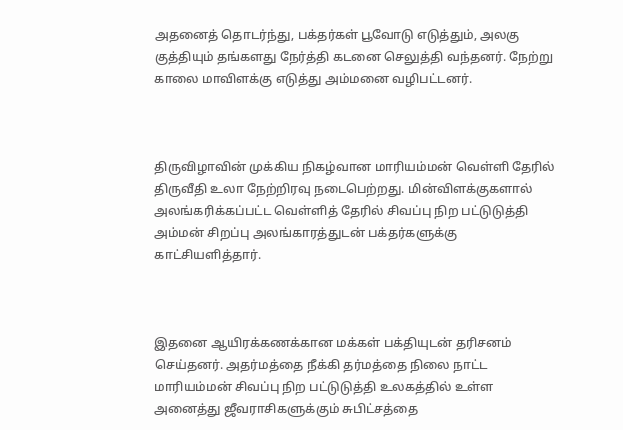அதனைத் தொடர்ந்து, பக்தர்கள் பூவோடு எடுத்தும், அலகு குத்தியும் தங்களது நேர்த்தி கடனை செலுத்தி வந்தனர். நேற்று காலை மாவிளக்கு எடுத்து அம்மனை வழிபட்டனர்.



திருவிழாவின் முக்கிய நிகழ்வான மாரியம்மன் வெள்ளி தேரில் திருவீதி உலா நேற்றிரவு நடைபெற்றது. மின்விளக்குகளால் அலங்கரிக்கப்பட்ட வெள்ளித் தேரில் சிவப்பு நிற பட்டுடுத்தி அம்மன் சிறப்பு அலங்காரத்துடன் பக்தர்களுக்கு காட்சியளித்தார்.



இதனை ஆயிரக்கணக்கான மக்கள் பக்தியுடன் தரிசனம் செய்தனர். அதர்மத்தை நீக்கி தர்மத்தை நிலை நாட்ட மாரியம்மன் சிவப்பு நிற பட்டுடுத்தி உலகத்தில் உள்ள அனைத்து ஜீவராசிகளுக்கும் சுபிட்சத்தை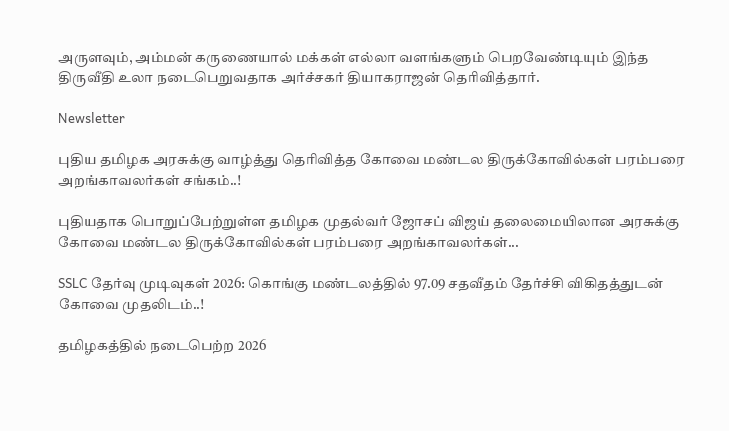அருளவும், அம்மன் கருணையால் மக்கள் எல்லா வளங்களும் பெறவேண்டியும் இந்த திருவீதி உலா நடைபெறுவதாக அர்ச்சகர் தியாகராஜன் தெரிவித்தார்.

Newsletter

புதிய தமிழக அரசுக்கு வாழ்த்து தெரிவித்த கோவை மண்டல திருக்கோவில்கள் பரம்பரை அறங்காவலர்கள் சங்கம்..!

புதியதாக பொறுப்பேற்றுள்ள தமிழக முதல்வர் ஜோசப் விஜய் தலைமையிலான அரசுக்கு கோவை மண்டல திருக்கோவில்கள் பரம்பரை அறங்காவலர்கள்...

SSLC தேர்வு முடிவுகள் 2026: கொங்கு மண்டலத்தில் 97.09 சதவீதம் தேர்ச்சி விகிதத்துடன் கோவை முதலிடம்..!

தமிழகத்தில் நடைபெற்ற 2026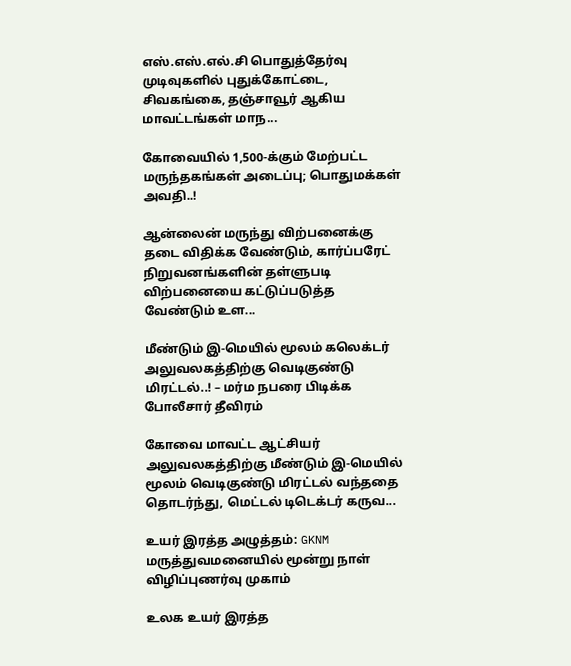எஸ்.எஸ்.எல்.சி பொதுத்தேர்வு முடிவுகளில் புதுக்கோட்டை, சிவகங்கை, தஞ்சாவூர் ஆகிய மாவட்டங்கள் மாந...

கோவையில் 1,500-க்கும் மேற்பட்ட மருந்தகங்கள் அடைப்பு; பொதுமக்கள் அவதி..!

ஆன்லைன் மருந்து விற்பனைக்கு தடை விதிக்க வேண்டும், கார்ப்பரேட் நிறுவனங்களின் தள்ளுபடி விற்பனையை கட்டுப்படுத்த வேண்டும் உள...

மீண்டும் இ-மெயில் மூலம் கலெக்டர் அலுவலகத்திற்கு வெடிகுண்டு மிரட்டல்..! – மர்ம நபரை பிடிக்க போலீசார் தீவிரம்

கோவை மாவட்ட ஆட்சியர் அலுவலகத்திற்கு மீண்டும் இ-மெயில் மூலம் வெடிகுண்டு மிரட்டல் வந்ததை தொடர்ந்து, மெட்டல் டிடெக்டர் கருவ...

உயர் இரத்த அழுத்தம்: GKNM மருத்துவமனையில் மூன்று நாள் விழிப்புணர்வு முகாம்

உலக உயர் இரத்த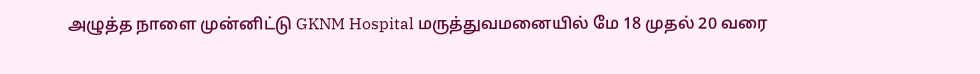அழுத்த நாளை முன்னிட்டு GKNM Hospital மருத்துவமனையில் மே 18 முதல் 20 வரை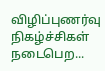விழிப்புணர்வு நிகழ்ச்சிகள் நடைபெற...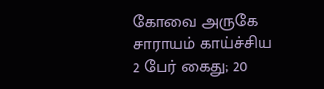கோவை அருகே சாராயம் காய்ச்சிய 2 பேர் கைது; 20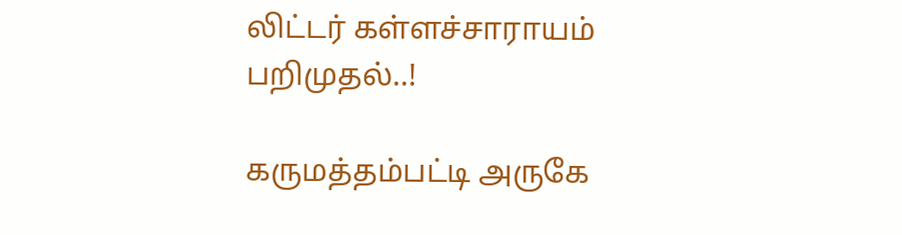லிட்டர் கள்ளச்சாராயம் பறிமுதல்..!

கருமத்தம்பட்டி அருகே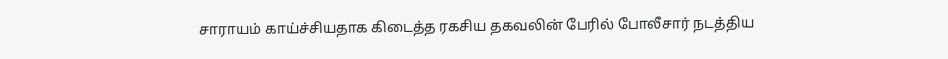சாராயம் காய்ச்சியதாக கிடைத்த ரகசிய தகவலின் பேரில் போலீசார் நடத்திய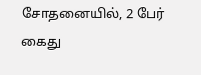சோதனையில், 2 பேர் கைது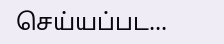செய்யப்பட...